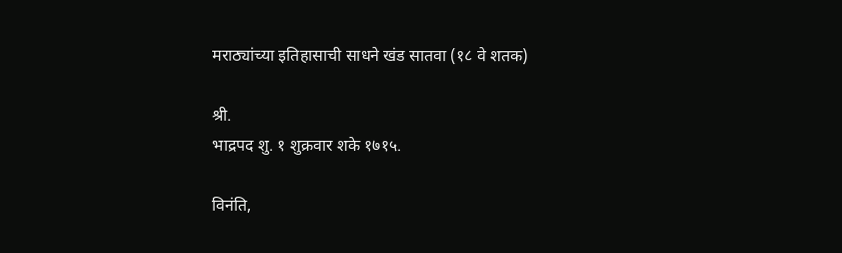मराठ्यांच्या इतिहासाची साधने खंड सातवा (१८ वे शतक)

श्री.
भाद्रपद शु. १ शुक्रवार शके १७१५.

विनंति,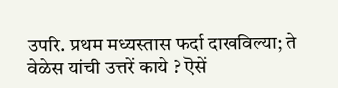उपरि. प्रथम मध्यस्तास फर्दा दाखविल्या; ते वेळेस यांची उत्तरें काये ? ऎसें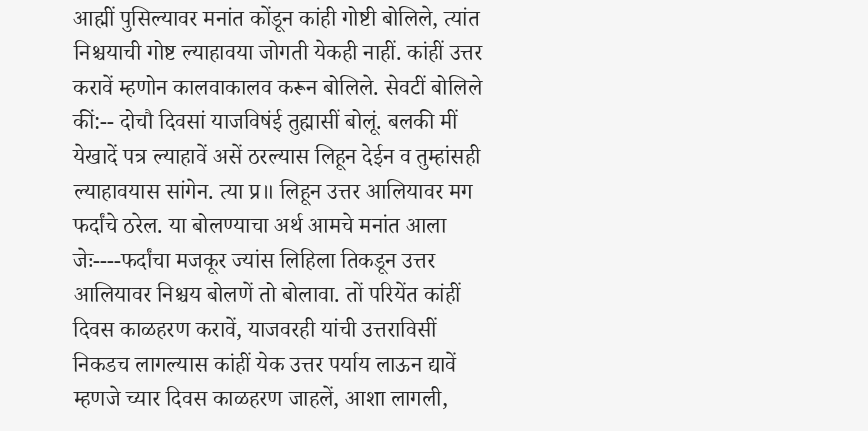आह्मीं पुसिल्यावर मनांत कोंडून कांही गोष्टी बोलिले, त्यांत निश्चयाची गोष्ट ल्याहावया जोगती येकही नाहीं. कांहीं उत्तर करावें म्हणोन कालवाकालव करून बोलिले. सेवटीं बोलिले कीं:-- दोचौ दिवसां याजविषंई तुह्मासीं बोलूं. बलकी मीं येखादें पत्र ल्याहावें असें ठरल्यास लिहून देईन व तुम्हांसही ल्याहावयास सांगेन. त्या प्र॥ लिहून उत्तर आलियावर मग फर्दांचे ठरेल. या बोलण्याचा अर्थ आमचे मनांत आला जेः----फर्दांचा मजकूर ज्यांस लिहिला तिकडून उत्तर आलियावर निश्चय बोलणें तो बोलावा. तों परियेंत कांहीं दिवस काळहरण करावें, याजवरही यांची उत्तराविसीं निकडच लागल्यास कांहीं येक उत्तर पर्याय लाऊन द्यावें म्हणजे च्यार दिवस काळहरण जाहलें, आशा लागली,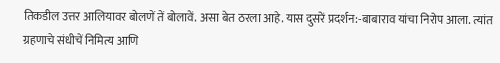तिकडील उत्तर आलियावर बोलणें तें बोलावें. असा बेत ठरला आहे. यास दुसरें प्रदर्शन:-बाबाराव यांचा निरोप आला. त्यांत ग्रहणाचे संधीचें निमित्य आणि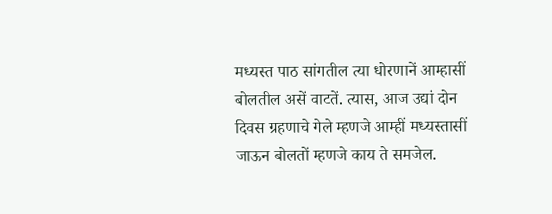मध्यस्त पाठ सांगतील त्या धोरणानें आम्हासीं बोलतील असें वाटतें. त्यास, आज उद्यां दोन दिवस ग्रहणाचे गेले म्हणजे आम्हीं मध्यस्तासीं जाऊन बोलतों म्हणजे काय ते समजेल.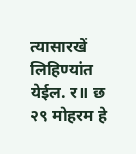त्यासारखें लिहिण्यांत येईल. र॥ छ २९ मोहरम हे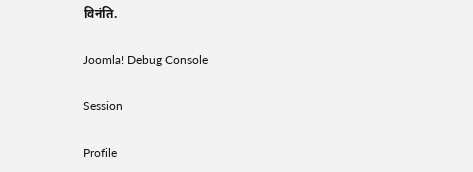विनंति.

Joomla! Debug Console

Session

Profile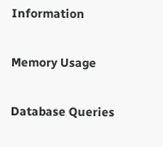Information

Memory Usage

Database Queries